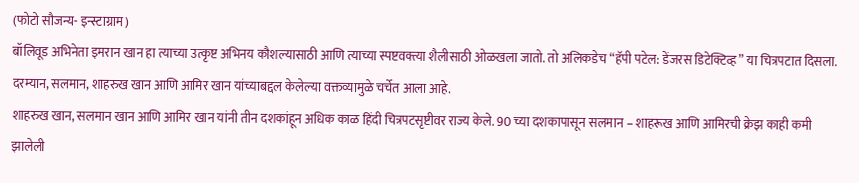(फोटो सौजन्य- इन्स्टाग्राम)
बॉलिवूड अभिनेता इमरान खान हा त्याच्या उत्कृष्ट अभिनय कौशल्यासाठी आणि त्याच्या स्पष्टवक्त्या शैलीसाठी ओळखला जातो. तो अलिकडेच “हॅपी पटेल: डेंजरस डिटेक्टिव्ह” या चित्रपटात दिसला. दरम्यान, सलमान, शाहरुख खान आणि आमिर खान यांच्याबद्दल केलेल्या वक्तव्यामुळे चर्चेत आला आहे.
शाहरुख खान, सलमान खान आणि आमिर खान यांनी तीन दशकांहून अधिक काळ हिंदी चित्रपटसृष्टीवर राज्य केले. 90 च्या दशकापासून सलमान – शाहरूख आणि आमिरची क्रेझ काही कमी झालेली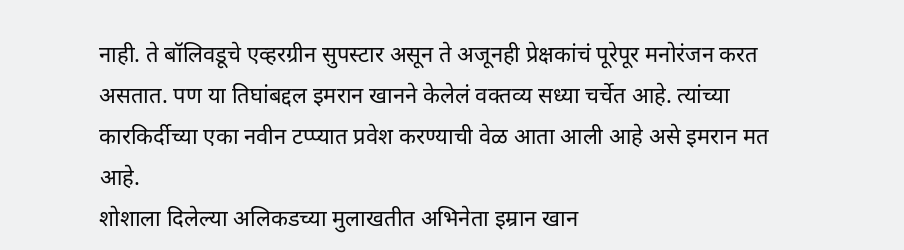नाही. ते बॉलिवडूचे एव्हरग्रीन सुपस्टार असून ते अजूनही प्रेक्षकांचं पूरेपूर मनोरंजन करत असतात. पण या तिघांबद्दल इमरान खानने केलेलं वक्तव्य सध्या चर्चेत आहे. त्यांच्या कारकिर्दीच्या एका नवीन टप्प्यात प्रवेश करण्याची वेळ आता आली आहे असे इमरान मत आहे.
शोशाला दिलेल्या अलिकडच्या मुलाखतीत अभिनेता इम्रान खान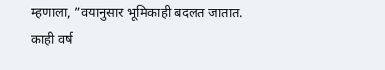म्हणाला, ”वयानुसार भूमिकाही बदलत जातात. काही वर्ष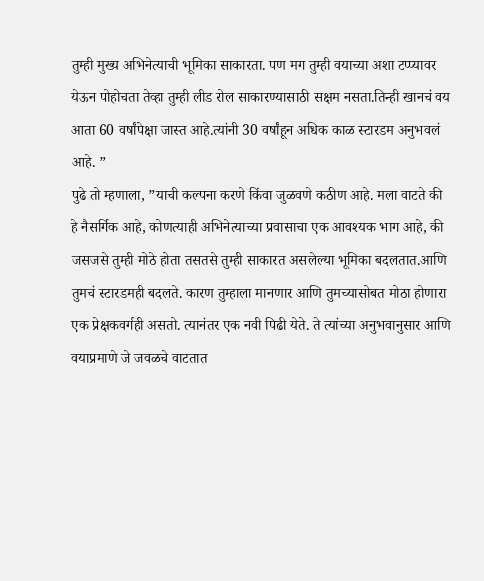तुम्ही मुख्य अभिनेत्याची भूमिका साकारता. पण मग तुम्ही वयाच्या अशा टप्प्यावर येऊन पोहोचता तेव्हा तुम्ही लीड रोल साकारण्यासाठी सक्षम नसता.तिन्ही खानचं वय आता 60 वर्षांपेक्षा जास्त आहे.त्यांनी 30 वर्षांहून अधिक काळ स्टारडम अनुभवलं आहे. ”
पुढे तो म्हणाला, ”याची कल्पना करणे किंवा जुळवणे कठीण आहे. मला वाटते की हे नैसर्गिक आहे, कोणत्याही अभिनेत्याच्या प्रवासाचा एक आवश्यक भाग आहे, की जसजसे तुम्ही मोठे होता तसतसे तुम्ही साकारत असलेल्या भूमिका बदलतात.आणि तुमचं स्टारडमही बदलते. कारण तुम्हाला मानणार आणि तुमच्यासोबत मोठा होणारा एक प्रेक्षकवर्गही असतो. त्यानंतर एक नवी पिढी येते. ते त्यांच्या अनुभवानुसार आणि वयाप्रमाणे जे जवळचे वाटतात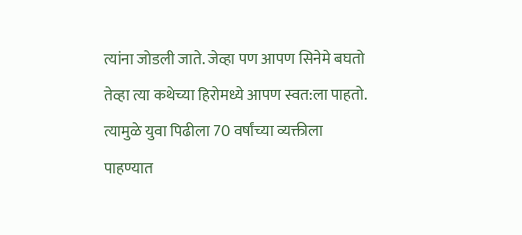त्यांना जोडली जाते. जेव्हा पण आपण सिनेमे बघतो तेव्हा त्या कथेच्या हिरोमध्ये आपण स्वत:ला पाहतो. त्यामुळे युवा पिढीला 70 वर्षांच्या व्यक्तीला पाहण्यात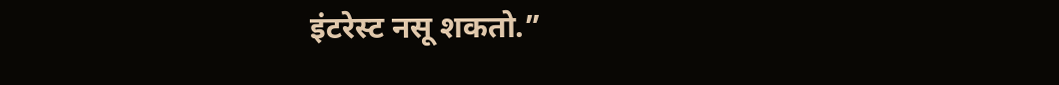इंटरेस्ट नसू शकतो.”